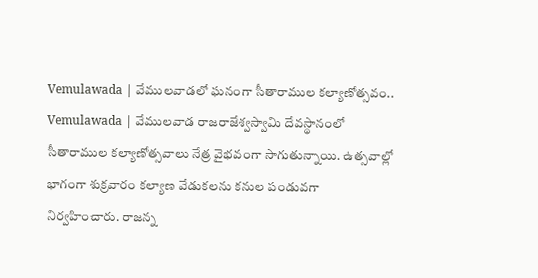Vemulawada | వేములవాడలో ఘనంగా సీతారాముల కల్యాణోత్సవం..
Vemulawada | వేములవాడ రాజరాజేశ్వస్వామి దేవస్థానంలో సీతారాముల కల్యాణోత్సవాలు నేత్ర వైభవంగా సాగుతున్నాయి. ఉత్సవాల్లో భాగంగా శుక్రవారం కల్యాణ వేడుకలను కనుల పండువగా నిర్వహించారు. రాజన్న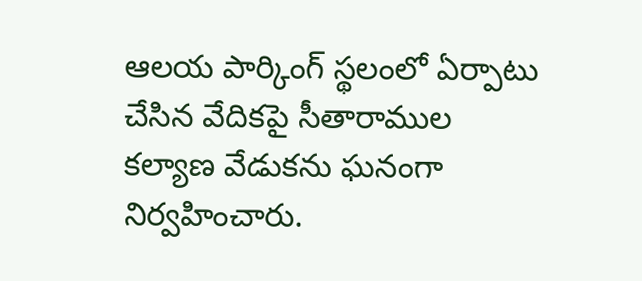ఆలయ పార్కింగ్ స్థలంలో ఏర్పాటు చేసిన వేదికపై సీతారాముల కల్యాణ వేడుకను ఘనంగా నిర్వహించారు.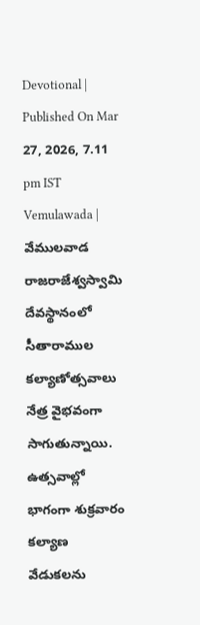Devotional | Published On Mar 27, 2026, 7.11 pm IST
Vemulawada | వేములవాడ రాజరాజేశ్వస్వామి దేవస్థానంలో సీతారాముల కల్యాణోత్సవాలు నేత్ర వైభవంగా సాగుతున్నాయి. ఉత్సవాల్లో భాగంగా శుక్రవారం కల్యాణ వేడుకలను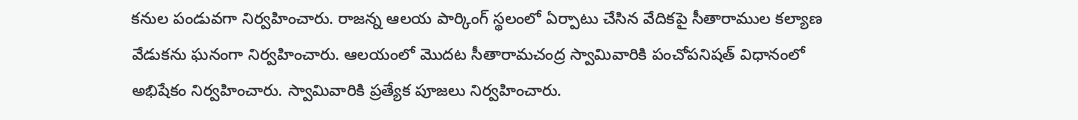కనుల పండువగా నిర్వహించారు. రాజన్న ఆలయ పార్కింగ్ స్థలంలో ఏర్పాటు చేసిన వేదికపై సీతారాముల కల్యాణ వేడుకను ఘనంగా నిర్వహించారు. ఆలయంలో మొదట సీతారామచంద్ర స్వామివారికి పంచోపనిషత్ విధానంలో అభిషేకం నిర్వహించారు. స్వామివారికి ప్రత్యేక పూజలు నిర్వహించారు.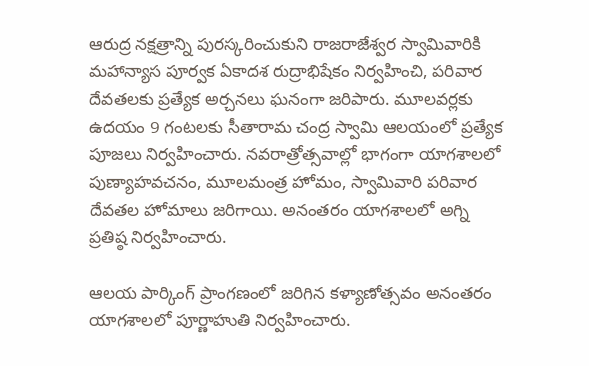ఆరుద్ర నక్షత్రాన్ని పురస్కరించుకుని రాజరాజేశ్వర స్వామివారికి మహాన్యాస పూర్వక ఏకాదశ రుద్రాభిషేకం నిర్వహించి, పరివార దేవతలకు ప్రత్యేక అర్చనలు ఘనంగా జరిపారు. మూలవర్లకు ఉదయం 9 గంటలకు సీతారామ చంద్ర స్వామి ఆలయంలో ప్రత్యేక పూజలు నిర్వహించారు. నవరాత్రోత్సవాల్లో భాగంగా యాగశాలలో పుణ్యాహవచనం, మూలమంత్ర హోమం, స్వామివారి పరివార దేవతల హోమాలు జరిగాయి. అనంతరం యాగశాలలో అగ్ని ప్రతిష్ఠ నిర్వహించారు.

ఆలయ పార్కింగ్ ప్రాంగణంలో జరిగిన కళ్యాణోత్సవం అనంతరం యాగశాలలో పూర్ణాహుతి నిర్వహించారు.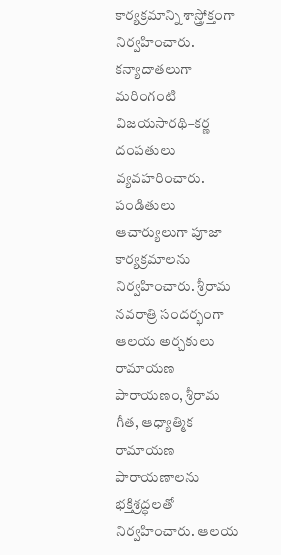కార్యక్రమాన్ని శాస్త్రోక్తంగా నిర్వహించారు. కన్యాదాతలుగా మరింగంటి విజయసారథి–కర్ణ దంపతులు వ్యవహరించారు. పండితులు ఆచార్యులుగా పూజా కార్యక్రమాలను నిర్వహించారు. శ్రీరామ నవరాత్రి సందర్భంగా ఆలయ అర్చకులు రామాయణ పారాయణం, శ్రీరామ గీత, ఆధ్యాత్మిక రామాయణ పారాయణాలను భక్తిశ్రద్ధలతో నిర్వహించారు. ఆలయ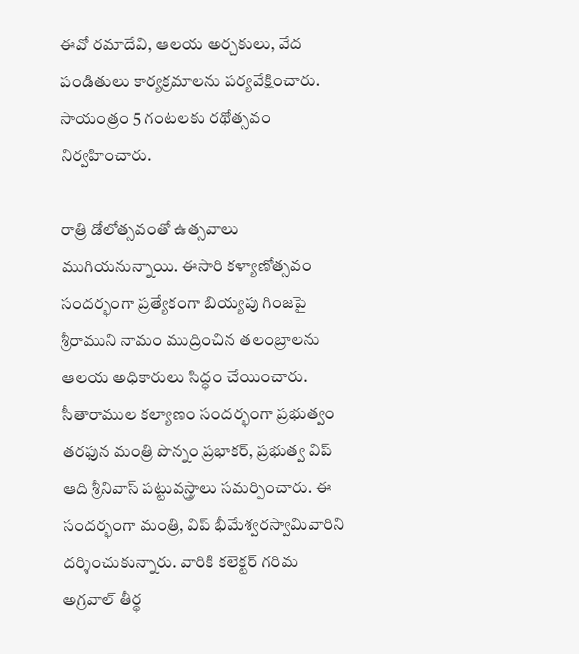ఈవో రమాదేవి, ఆలయ అర్చకులు, వేద పండితులు కార్యక్రమాలను పర్యవేక్షించారు. సాయంత్రం 5 గంటలకు రథోత్సవం నిర్వహించారు.

రాత్రి డోలోత్సవంతో ఉత్సవాలు ముగియనున్నాయి. ఈసారి కళ్యాణోత్సవం సందర్భంగా ప్రత్యేకంగా బియ్యపు గింజపై శ్రీరాముని నామం ముద్రించిన తలంబ్రాలను ఆలయ అధికారులు సిద్ధం చేయించారు. సీతారాముల కల్యాణం సందర్భంగా ప్రభుత్వం తరఫున మంత్రి పొన్నం ప్రభాకర్, ప్రభుత్వ విప్ ఆది శ్రీనివాస్ పట్టువస్త్రాలు సమర్పించారు. ఈ సందర్భంగా మంత్రి, విప్ భీమేశ్వరస్వామివారిని దర్శించుకున్నారు. వారికి కలెక్టర్ గరిమ అగ్రవాల్ తీర్థ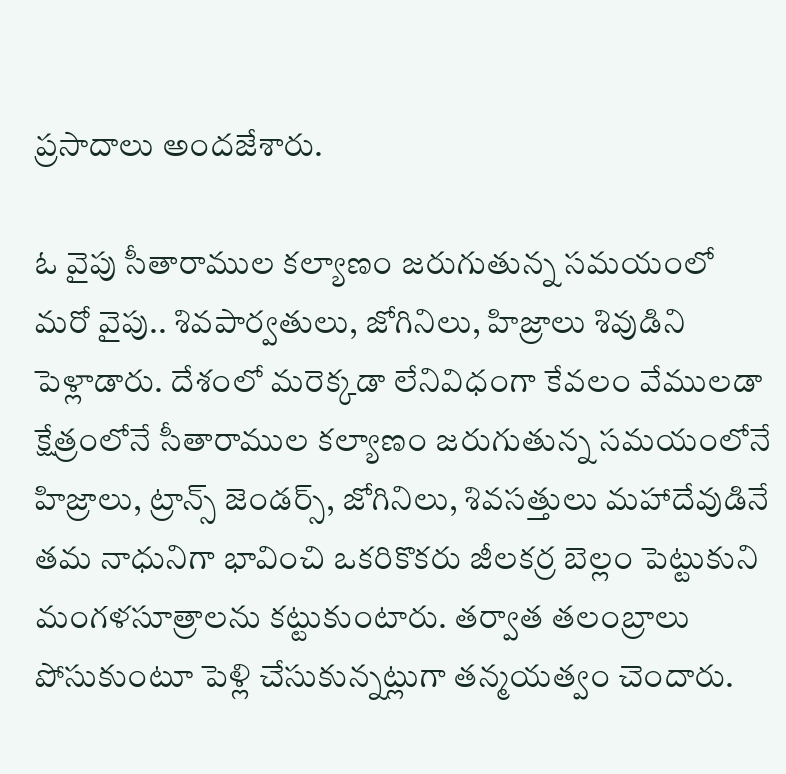ప్రసాదాలు అందజేశారు.

ఓ వైపు సీతారాముల కల్యాణం జరుగుతున్న సమయంలో మరో వైపు.. శివపార్వతులు, జోగినిలు, హిజ్రాలు శివుడిని పెళ్లాడారు. దేశంలో మరెక్కడా లేనివిధంగా కేవలం వేములడా క్షేత్రంలోనే సీతారాముల కల్యాణం జరుగుతున్న సమయంలోనే హిజ్రాలు, ట్రాన్స్ జెండర్స్, జోగినిలు, శివసత్తులు మహాదేవుడినే తమ నాధునిగా భావించి ఒకరికొకరు జీలకర్ర బెల్లం పెట్టుకుని మంగళసూత్రాలను కట్టుకుంటారు. తర్వాత తలంబ్రాలు పోసుకుంటూ పెళ్లి చేసుకున్నట్లుగా తన్మయత్వం చెందారు.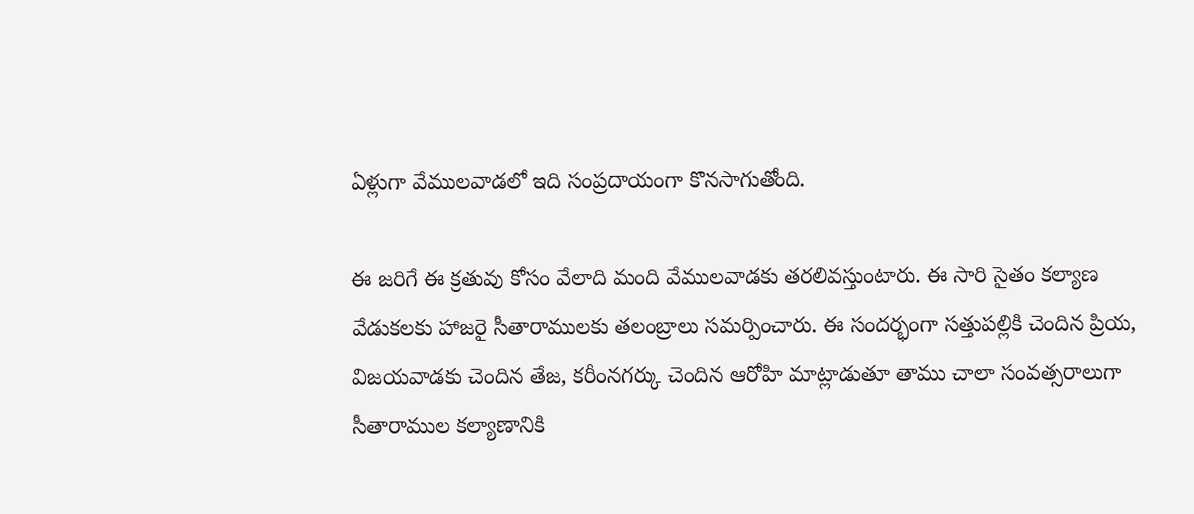ఏళ్లుగా వేములవాడలో ఇది సంప్రదాయంగా కొనసాగుతోంది.

ఈ జరిగే ఈ క్రతువు కోసం వేలాది మంది వేములవాడకు తరలివస్తుంటారు. ఈ సారి సైతం కల్యాణ వేడుకలకు హాజరై సీతారాములకు తలంబ్రాలు సమర్పించారు. ఈ సందర్భంగా సత్తుపల్లికి చెందిన ప్రియ, విజయవాడకు చెందిన తేజ, కరీంనగర్కు చెందిన ఆరోహి మాట్లాడుతూ తాము చాలా సంవత్సరాలుగా సీతారాముల కల్యాణానికి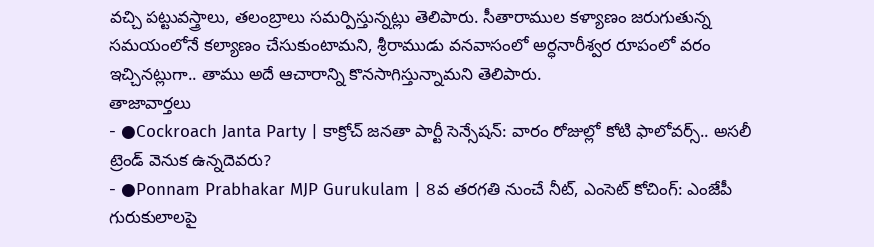వచ్చి పట్టువస్త్రాలు, తలంబ్రాలు సమర్పిస్తున్నట్లు తెలిపారు. సీతారాముల కళ్యాణం జరుగుతున్న సమయంలోనే కల్యాణం చేసుకుంటామని, శ్రీరాముడు వనవాసంలో అర్ధనారీశ్వర రూపంలో వరం ఇచ్చినట్లుగా.. తాము అదే ఆచారాన్ని కొనసాగిస్తున్నామని తెలిపారు.
తాజావార్తలు
- ●Cockroach Janta Party | కాక్రోచ్ జనతా పార్టీ సెన్సేషన్: వారం రోజుల్లో కోటి ఫాలోవర్స్.. అసలీ ట్రెండ్ వెనుక ఉన్నదెవరు?
- ●Ponnam Prabhakar MJP Gurukulam | 8వ తరగతి నుంచే నీట్, ఎంసెట్ కోచింగ్: ఎంజేపీ గురుకులాలపై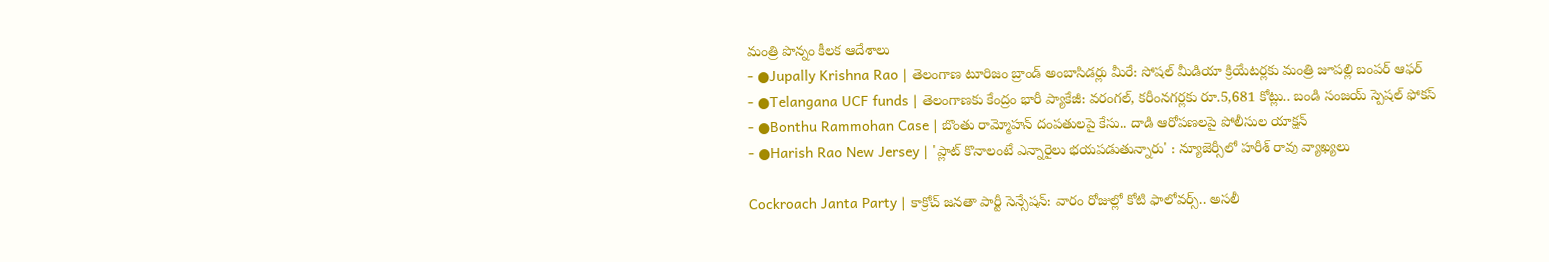మంత్రి పొన్నం కీలక ఆదేశాలు
- ●Jupally Krishna Rao | తెలంగాణ టూరిజం బ్రాండ్ అంబాసిడర్లు మీరే: సోషల్ మీడియా క్రియేటర్లకు మంత్రి జూపల్లి బంపర్ ఆఫర్
- ●Telangana UCF funds | తెలంగాణకు కేంద్రం భారీ ప్యాకేజీ: వరంగల్, కరీంనగర్లకు రూ.5,681 కోట్లు.. బండి సంజయ్ స్పెషల్ ఫోకస్
- ●Bonthu Rammohan Case | బొంతు రామ్మోహన్ దంపతులపై కేసు.. దాడి ఆరోపణలపై పోలీసుల యాక్షన్
- ●Harish Rao New Jersey | 'ప్లాట్ కొనాలంటే ఎన్నారైలు భయపడుతున్నారు' : న్యూజెర్సీలో హరీశ్ రావు వ్యాఖ్యలు

Cockroach Janta Party | కాక్రోచ్ జనతా పార్టీ సెన్సేషన్: వారం రోజుల్లో కోటి ఫాలోవర్స్.. అసలీ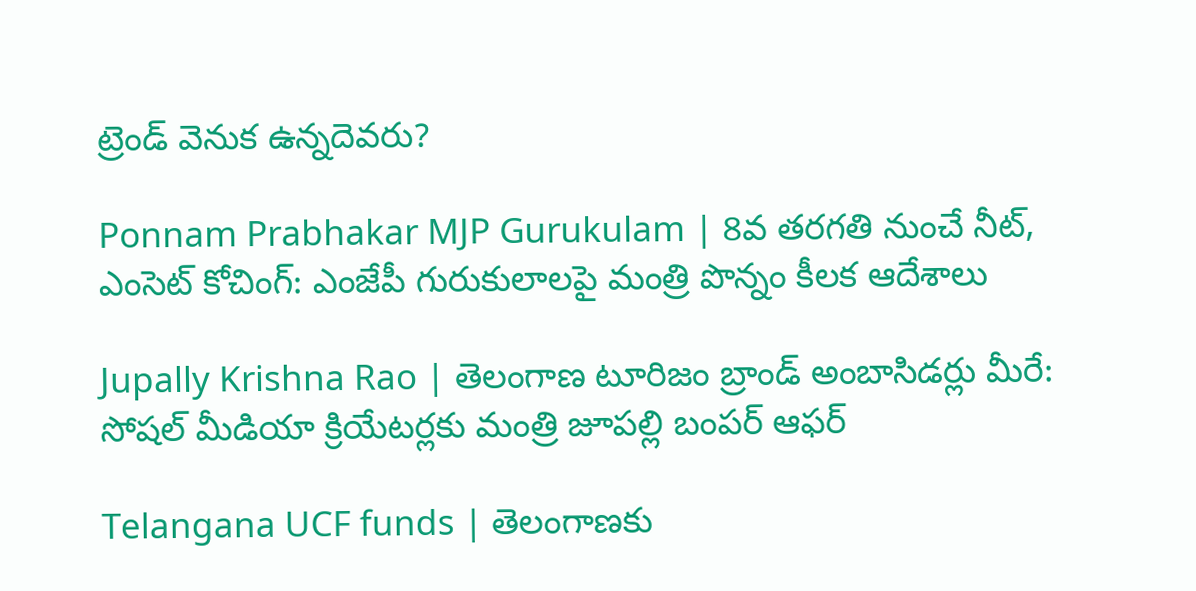ట్రెండ్ వెనుక ఉన్నదెవరు?

Ponnam Prabhakar MJP Gurukulam | 8వ తరగతి నుంచే నీట్, ఎంసెట్ కోచింగ్: ఎంజేపీ గురుకులాలపై మంత్రి పొన్నం కీలక ఆదేశాలు

Jupally Krishna Rao | తెలంగాణ టూరిజం బ్రాండ్ అంబాసిడర్లు మీరే: సోషల్ మీడియా క్రియేటర్లకు మంత్రి జూపల్లి బంపర్ ఆఫర్

Telangana UCF funds | తెలంగాణకు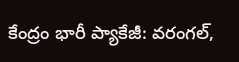కేంద్రం భారీ ప్యాకేజీ: వరంగల్,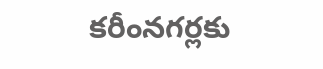కరీంనగర్లకు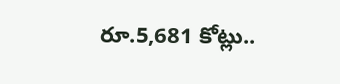రూ.5,681 కోట్లు..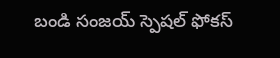బండి సంజయ్ స్పెషల్ ఫోకస్